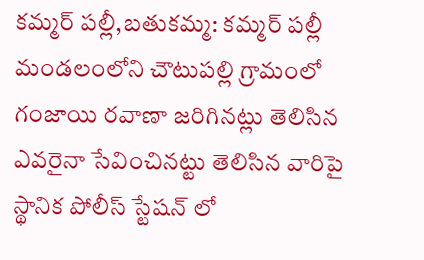కమ్మర్ పల్లీ,బతుకమ్మ: కమ్మర్ పల్లీ మండలంలోని చౌటుపల్లి గ్రామంలో గంజాయి రవాణా జరిగినట్లు తెలిసిన ఎవరైనా సేవించినట్టు తెలిసిన వారిపై స్థానిక పోలీస్ స్టేషన్ లో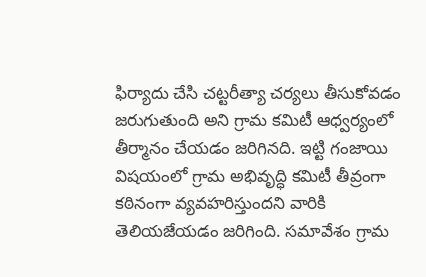ఫిర్యాదు చేసి చట్టరీత్యా చర్యలు తీసుకోవడం జరుగుతుంది అని గ్రామ కమిటీ ఆధ్వర్యంలో తీర్మానం చేయడం జరిగినది. ఇట్టి గంజాయి విషయంలో గ్రామ అభివృద్ధి కమిటీ తీవ్రంగా కఠినంగా వ్యవహరిస్తుందని వారికి తెలియజేయడం జరిగింది. సమావేశం గ్రామ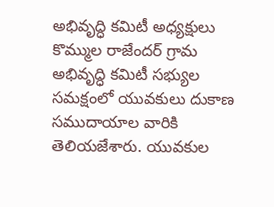అభివృద్ధి కమిటీ అధ్యక్షులు కొమ్ముల రాజేందర్ గ్రామ అభివృద్ధి కమిటీ సభ్యుల సమక్షంలో యువకులు దుకాణ సముదాయాల వారికి తెలియజేశారు. యువకుల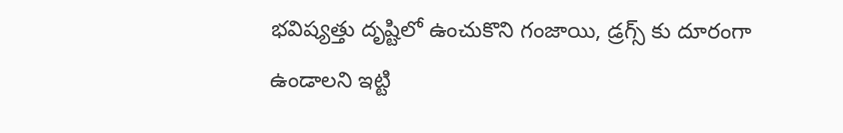భవిష్యత్తు దృష్టిలో ఉంచుకొని గంజాయి, డ్రగ్స్ కు దూరంగా ఉండాలని ఇట్టి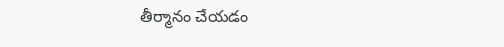తీర్మానం చేయడం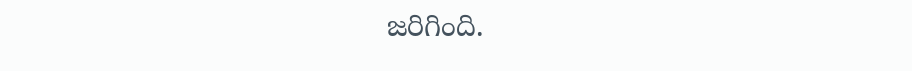జరిగింది.